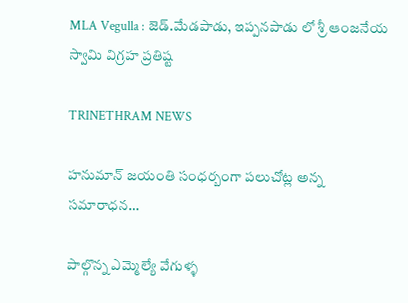MLA Vegulla : జెడ్.మేడపాడు, ఇప్పనపాడు లో శ్రీ ఆంజనేయ స్వామి విగ్రహ ప్రతిష్ట

TRINETHRAM NEWS

హనుమాన్ జయంతి సంధర్బంగా పలుచోట్ల అన్న సమారాధన…

పాల్గొన్న ఎమ్మెల్యే వేగుళ్ళ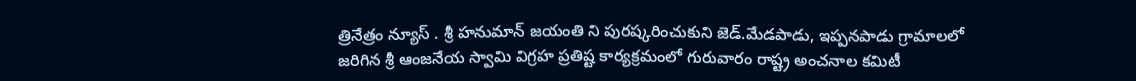త్రినేత్రం న్యూస్ . శ్రీ హనుమాన్ జయంతి ని పురష్కరించుకుని జెడ్.మేడపాడు, ఇప్పనపాడు గ్రామాలలో జరిగిన శ్రీ ఆంజనేయ స్వామి విగ్రహ ప్రతిష్ట కార్యక్రమంలో గురువారం రాష్ట్ర అంచనాల కమిటీ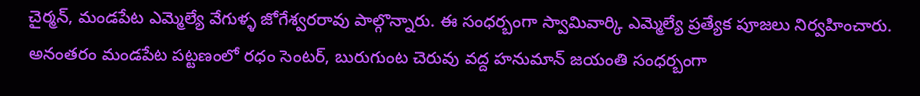చైర్మన్, మండపేట ఎమ్మెల్యే వేగుళ్ళ జోగేశ్వరరావు పాల్గొన్నారు. ఈ సంధర్బంగా స్వామివార్కి ఎమ్మెల్యే ప్రత్యేక పూజలు నిర్వహించారు. అనంతరం మండపేట పట్టణంలో రధం సెంటర్, బురుగుంట చెరువు వద్ద హనుమాన్ జయంతి సంధర్బంగా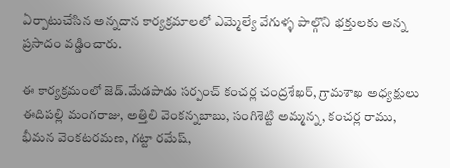ఏర్పాటుచేసిన అన్నదాన కార్యక్రమాలలో ఎమ్మెల్యే వేగుళ్ళ పాల్గొని భక్తులకు అన్న ప్రసాదం వడ్డించారు.

ఈ కార్యక్రమంలో జెడ్.మేడపాడు సర్పంచ్ కంచర్ల చంద్రశేఖర్, గ్రామశాఖ అధ్యక్షులు ఈదిపల్లి మంగరాజు, అత్తిలి వెంకన్నబాబు, సంగిశెట్టి అమ్మన్న, కంచర్ల రాము, భీమన వెంకటరమణ, గట్టా రమేష్,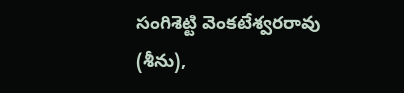సంగిశెట్టి వెంకటేశ్వరరావు (శీను),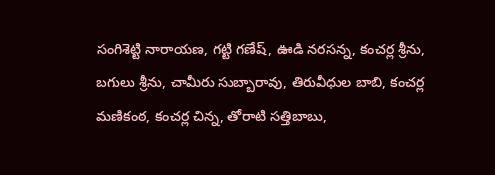సంగిశెట్టి నారాయణ, గట్టి గణేష్, ఊడి నరసన్న, కంచర్ల శ్రీను, బగులు శ్రీను, చామీరు సుబ్బారావు, తిరువీధుల బాబి, కంచర్ల మణికంఠ, కంచర్ల చిన్న, తోరాటి సత్తిబాబు,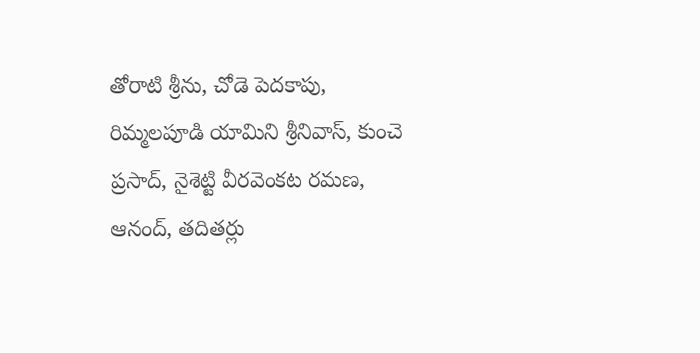తోరాటి శ్రీను, చోడె పెదకాపు, రిమ్మలపూడి యామిని శ్రీనివాస్, కుంచె ప్రసాద్, నైశెట్టి వీరవెంకట రమణ, ఆనంద్, తదితర్లు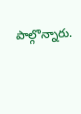పాల్గొన్నారు.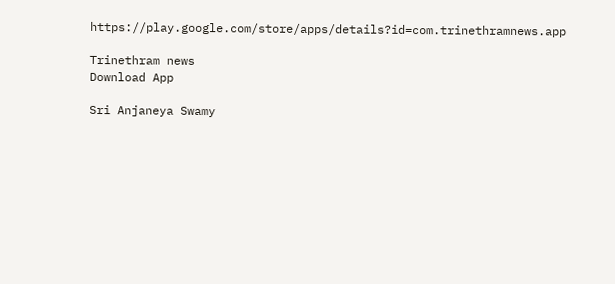https://play.google.com/store/apps/details?id=com.trinethramnews.app

Trinethram news
Download App

Sri Anjaneya Swamy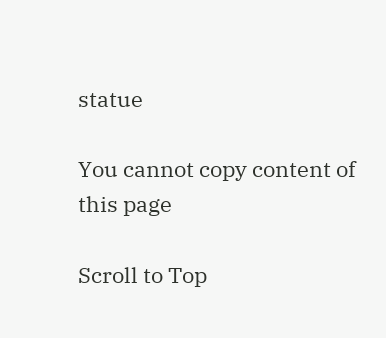statue

You cannot copy content of this page

Scroll to Top